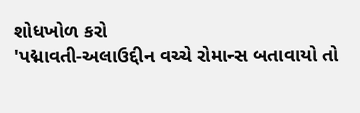શોધખોળ કરો
'પદ્માવતી-અલાઉદ્દીન વચ્ચે રોમાન્સ બતાવાયો તો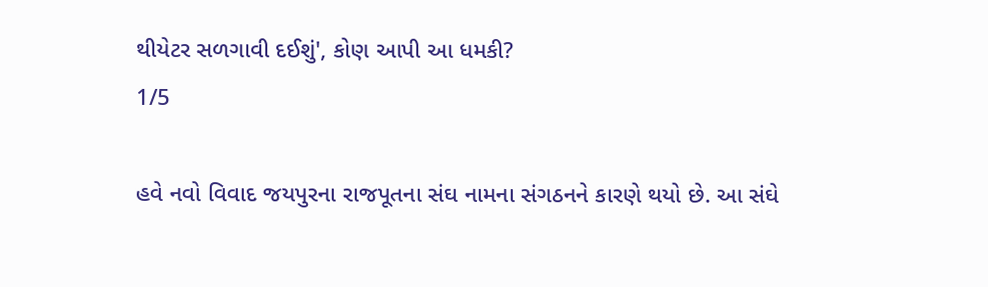થીયેટર સળગાવી દઈશું', કોણ આપી આ ધમકી?
1/5

હવે નવો વિવાદ જયપુરના રાજપૂતના સંઘ નામના સંગઠનને કારણે થયો છે. આ સંઘે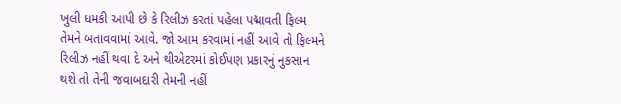ખુલી ધમકી આપી છે કે રિલીઝ કરતાં પહેલા પદ્માવતી ફિલ્મ તેમને બતાવવામાં આવે. જો આમ કરવામાં નહીં આવે તો ફિલ્મને રિલીઝ નહીં થવા દે અને થીએટરમાં કોઈપણ પ્રકારનું નુકસાન થશે તો તેની જવાબદારી તેમની નહીં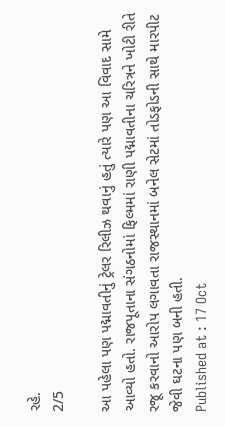રહે.
2/5

આ પહેલા પણ પદ્માવતીનું ટ્રેલર રિલીઝ થવાનું હતું ત્યારે પણ આ વિવાદ સામે આવ્યો હતો. રાજપૂતાના સંગઠનોમાં ફિલ્મમાં રાણી પદ્માવતીના ચરિત્રને ખોટી રીતે રજૂ કરવાનો આરોપ લગાવતા રાજસ્થાનમાં બનેલ સેટમાં તોડફોડની સાથે મારપીટ જેવી ઘટના પણ બની હતી.
Published at : 17 Oct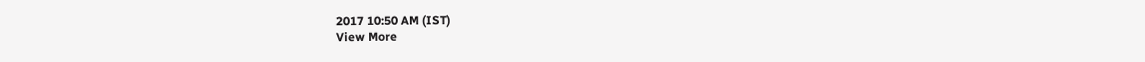2017 10:50 AM (IST)
View More